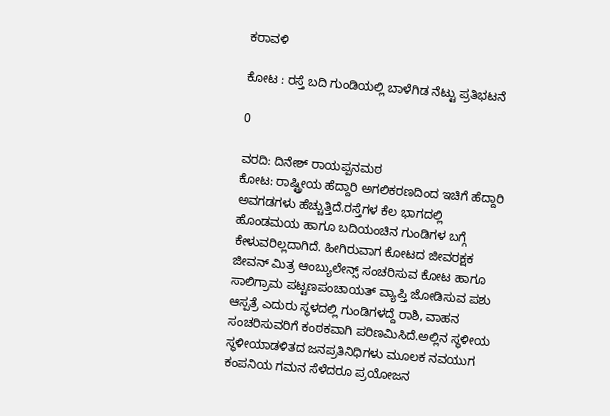ಕರಾವಳಿ

ಕೋಟ : ರಸ್ತೆ ಬದಿ ಗುಂಡಿಯಲ್ಲಿ ಬಾಳೆಗಿಡ ನೆಟ್ಟು ಪ್ರತಿಭಟನೆ

0

ವರದಿ: ದಿನೇಶ್ ರಾಯಪ್ಪನಮಠ
ಕೋಟ: ರಾಷ್ಟ್ರೀಯ ಹೆದ್ದಾರಿ ಅಗಲಿಕರಣದಿಂದ ಇಚಿಗೆ ಹೆದ್ದಾರಿ ಅವಗಡಗಳು ಹೆಚ್ಚುತ್ತಿದೆ.ರಸ್ತೆಗಳ ಕೆಲ ಭಾಗದಲ್ಲಿ ಹೊಂಡಮಯ ಹಾಗೂ ಬದಿಯಂಚಿನ ಗುಂಡಿಗಳ ಬಗ್ಗೆ ಕೇಳುವರಿಲ್ಲದಾಗಿದೆ. ಹೀಗಿರುವಾಗ ಕೋಟದ ಜೀವರಕ್ಷಕ ಜೀವನ್ ಮಿತ್ರ ಆಂಬ್ಯುಲೇನ್ಸ್ ಸಂಚರಿಸುವ ಕೋಟ ಹಾಗೂ ಸಾಲಿಗ್ರಾಮ ಪಟ್ಟಣಪಂಚಾಯತ್ ವ್ಯಾಪ್ತಿ ಜೋಡಿಸುವ ಪಶು ಆಸ್ಪತ್ರೆ ಎದುರು ಸ್ಥಳದಲ್ಲಿ ಗುಂಡಿಗಳದ್ದೆ ರಾಶಿ, ವಾಹನ ಸಂಚರಿಸುವರಿಗೆ ಕಂಠಕವಾಗಿ ಪರಿಣಮಿಸಿದೆ.ಅಲ್ಲಿನ ಸ್ಥಳೀಯ ಸ್ಥಳೀಯಾಡಳಿತದ ಜನಪ್ರತಿನಿಧಿಗಳು ಮೂಲಕ ನವಯುಗ ಕಂಪನಿಯ ಗಮನ ಸೆಳೆದರೂ ಪ್ರಯೋಜನ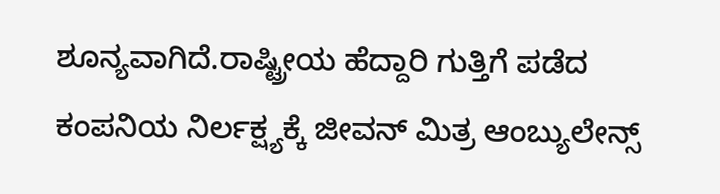ಶೂನ್ಯವಾಗಿದೆ.ರಾಷ್ಟ್ರೀಯ ಹೆದ್ದಾರಿ ಗುತ್ತಿಗೆ ಪಡೆದ ಕಂಪನಿಯ ನಿರ್ಲಕ್ಷ್ಯಕ್ಕೆ ಜೀವನ್ ಮಿತ್ರ ಆಂಬ್ಯುಲೇನ್ಸ್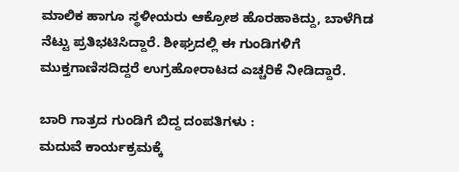ಮಾಲಿಕ ಹಾಗೂ ಸ್ಥಳೀಯರು ಆಕ್ರೋಶ ಹೊರಹಾಕಿದ್ದು, ಬಾಳೆಗಿಡ ನೆಟ್ಟು ಪ್ರತಿಭಟಿಸಿದ್ದಾರೆ. ಶೀಘ್ರದಲ್ಲಿ ಈ ಗುಂಡಿಗಳಿಗೆ ಮುಕ್ತಗಾಣಿಸದಿದ್ದರೆ ಉಗ್ರಹೋರಾಟದ ಎಚ್ಚರಿಕೆ ನೀಡಿದ್ದಾರೆ.

ಬಾರಿ ಗಾತ್ರದ ಗುಂಡಿಗೆ ಬಿದ್ದ ದಂಪತಿಗಳು :
ಮದುವೆ ಕಾರ್ಯಕ್ರಮಕ್ಕೆ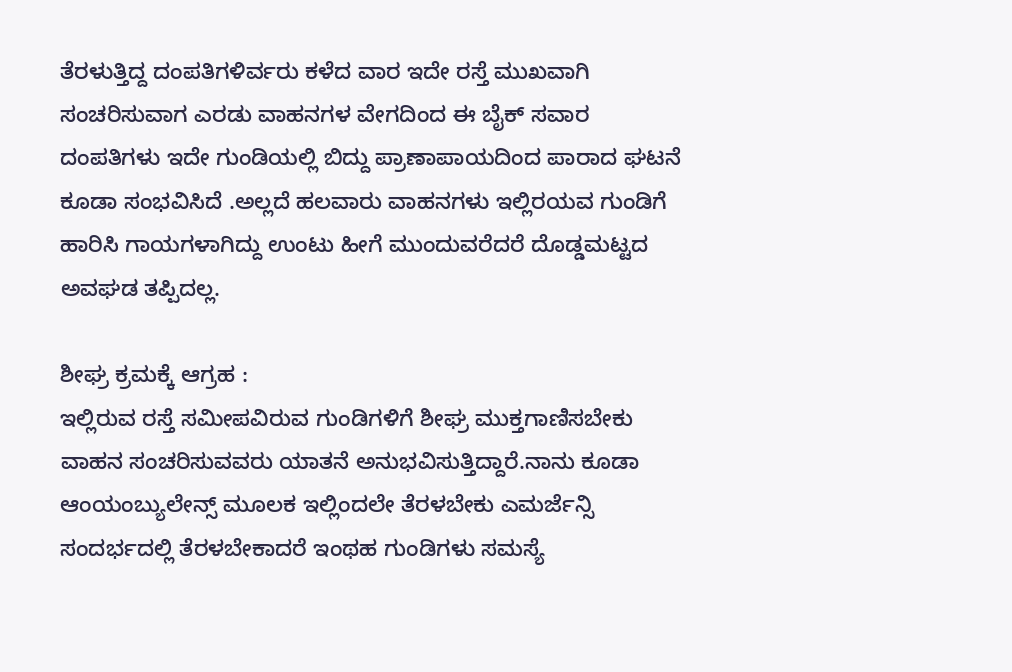ತೆರಳುತ್ತಿದ್ದ ದಂಪತಿಗಳಿರ್ವರು ಕಳೆದ ವಾರ ಇದೇ ರಸ್ತೆ ಮುಖವಾಗಿ ಸಂಚರಿಸುವಾಗ ಎರಡು ವಾಹನಗಳ ವೇಗದಿಂದ ಈ ಬೈಕ್ ಸವಾರ ದಂಪತಿಗಳು ಇದೇ ಗುಂಡಿಯಲ್ಲಿ ಬಿದ್ದು ಪ್ರಾಣಾಪಾಯದಿಂದ ಪಾರಾದ ಘಟನೆ ಕೂಡಾ ಸಂಭವಿಸಿದೆ .ಅಲ್ಲದೆ ಹಲವಾರು ವಾಹನಗಳು ಇಲ್ಲಿರಯವ ಗುಂಡಿಗೆ ಹಾರಿಸಿ ಗಾಯಗಳಾಗಿದ್ದು ಉಂಟು ಹೀಗೆ ಮುಂದುವರೆದರೆ ದೊಡ್ಡಮಟ್ಟದ ಅವಘಡ ತಪ್ಪಿದಲ್ಲ.

ಶೀಘ್ರ ಕ್ರಮಕ್ಕೆ ಆಗ್ರಹ :
ಇಲ್ಲಿರುವ ರಸ್ತೆ ಸಮೀಪವಿರುವ ಗುಂಡಿಗಳಿಗೆ ಶೀಘ್ರ ಮುಕ್ತಗಾಣಿಸಬೇಕು ವಾಹನ ಸಂಚರಿಸುವವರು ಯಾತನೆ ಅನುಭವಿಸುತ್ತಿದ್ದಾರೆ.ನಾನು ಕೂಡಾ ಆಂಯಂಬ್ಯುಲೇನ್ಸ್ ಮೂಲಕ ಇಲ್ಲಿಂದಲೇ ತೆರಳಬೇಕು ಎಮರ್ಜೆನ್ಸಿ ಸಂದರ್ಭದಲ್ಲಿ ತೆರಳಬೇಕಾದರೆ ಇಂಥಹ ಗುಂಡಿಗಳು ಸಮಸ್ಯೆ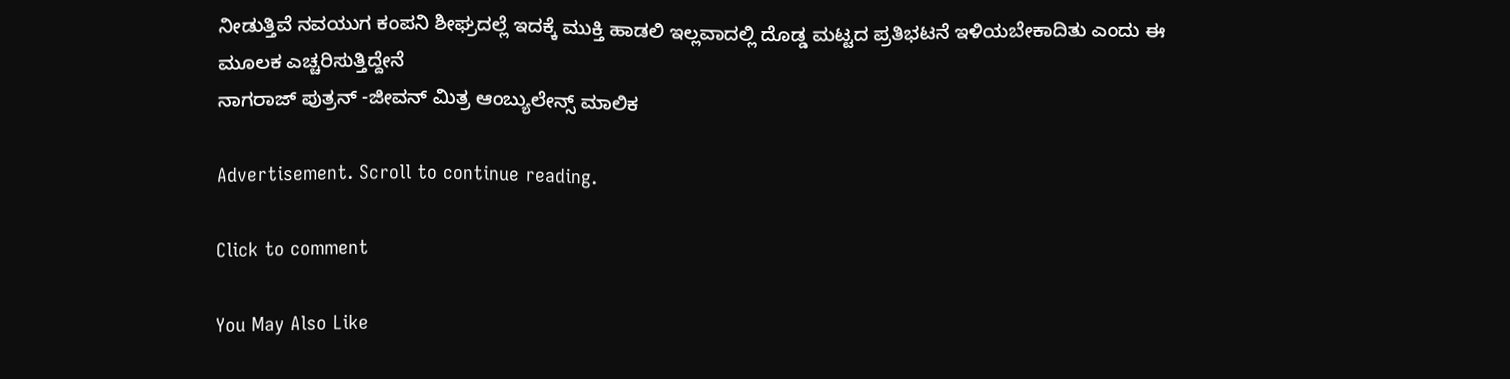ನೀಡುತ್ತಿವೆ ನವಯುಗ ಕಂಪನಿ ಶೀಘ್ರದಲ್ಲೆ ಇದಕ್ಕೆ ಮುಕ್ತಿ ಹಾಡಲಿ ಇಲ್ಲವಾದಲ್ಲಿ ದೊಡ್ಡ ಮಟ್ಟದ ಪ್ರತಿಭಟನೆ ಇಳಿಯಬೇಕಾದಿತು ಎಂದು ಈ ಮೂಲಕ ಎಚ್ಚರಿಸುತ್ತಿದ್ದೇನೆ
ನಾಗರಾಜ್ ಪುತ್ರನ್ -ಜೀವನ್ ಮಿತ್ರ ಆಂಬ್ಯುಲೇನ್ಸ್ ಮಾಲಿಕ

Advertisement. Scroll to continue reading.

Click to comment

You May Also Like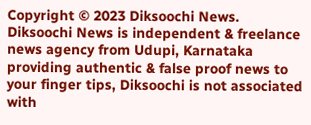Copyright © 2023 Diksoochi News. Diksoochi News is independent & freelance news agency from Udupi, Karnataka providing authentic & false proof news to your finger tips, Diksoochi is not associated with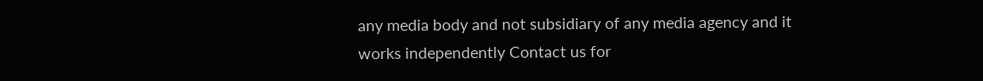any media body and not subsidiary of any media agency and it works independently Contact us for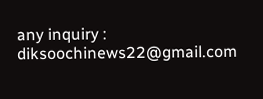any inquiry : diksoochinews22@gmail.com